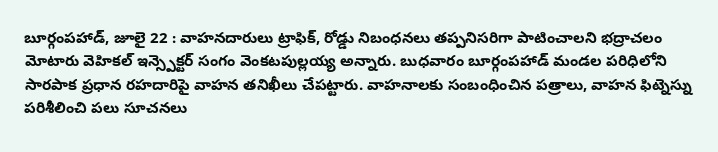బూర్గంపహాడ్, జూలై 22 : వాహనదారులు ట్రాఫిక్, రోడ్డు నిబంధనలు తప్పనిసరిగా పాటించాలని భద్రాచలం మోటారు వెహికల్ ఇన్స్పెక్టర్ సంగం వెంకటపుల్లయ్య అన్నారు. బుధవారం బూర్గంపహాడ్ మండల పరిధిలోని సారపాక ప్రధాన రహదారిపై వాహన తనిఖీలు చేపట్టారు. వాహనాలకు సంబంధించిన పత్రాలు, వాహన ఫిట్నెస్ను పరిశీలించి పలు సూచనలు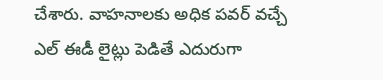చేశారు. వాహనాలకు అధిక పవర్ వచ్చే ఎల్ ఈడీ లైట్లు పెడితే ఎదురుగా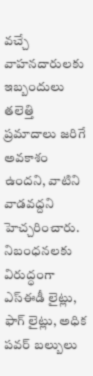వచ్చే వాహనదారులకు ఇబ్బందులు తలెత్తి ప్రమాదాలు జరిగే అవకాశం ఉందని, వాటిని వాడవద్దని హెచ్చరించారు. నిబంధనలకు విరుద్ధంగా ఎస్ఈడీ లైట్లు, ఫాగ్ లైట్లు, అధిక పవర్ బల్బులు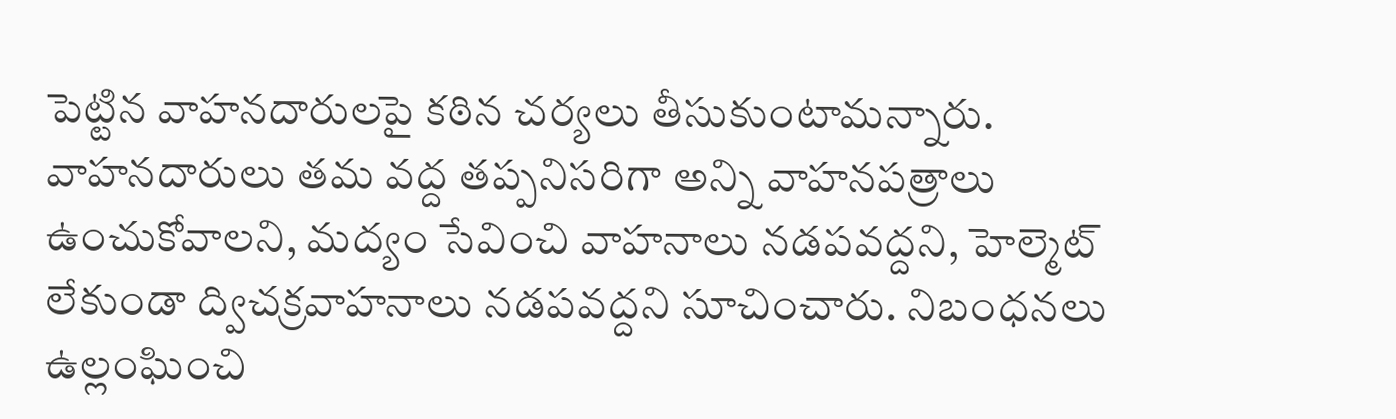పెట్టిన వాహనదారులపై కఠిన చర్యలు తీసుకుంటామన్నారు. వాహనదారులు తమ వద్ద తప్పనిసరిగా అన్ని వాహనపత్రాలు ఉంచుకోవాలని, మద్యం సేవించి వాహనాలు నడపవద్దని, హెల్మెట్ లేకుండా ద్విచక్రవాహనాలు నడపవద్దని సూచించారు. నిబంధనలు ఉల్లంఘించి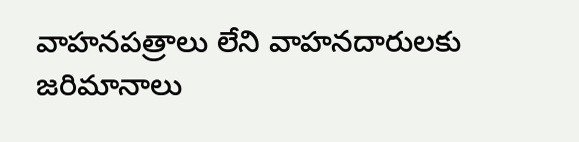వాహనపత్రాలు లేని వాహనదారులకు జరిమానాలు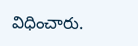విధించారు.